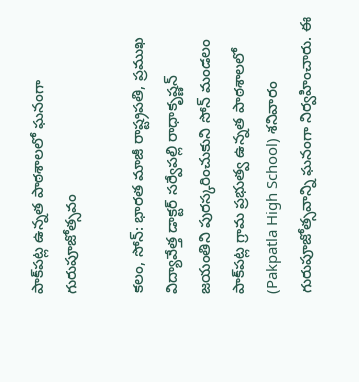పాక్‌పట్ల ఉన్నత పాఠశాలలో ఘనంగా గురుపూజోత్సవం

కలం, సోన్‌: భారత మాజీ రాష్ట్రపతి, ప్రముఖ విద్యావేత్త డాక్టర్‌ సర్వేపల్లి రాధాకృష్ణన్‌ జయంతిని పురస్కరించుకుని సోన్‌ మండలం పాక్‌పట్ల గ్రామ ప్రభుత్వ ఉన్నత పాఠశాలలో (Pakpatla High School) శనివారం గురుపూజోత్సవాన్ని ఘనంగా నిర్వహించారు. ఈ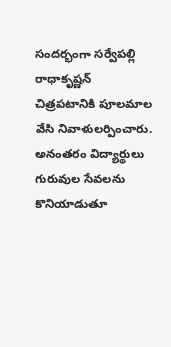సందర్భంగా సర్వేపల్లి రాధాకృష్ణన్‌ చిత్రపటానికి పూలమాల వేసి నివాళులర్పించారు. అనంతరం విద్యార్థులు గురువుల సేవలను కొనియాడుతూ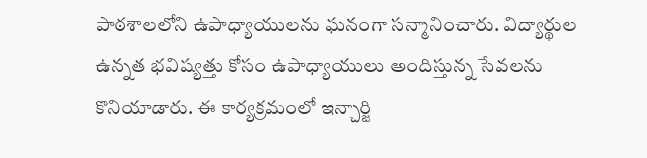పాఠశాలలోని ఉపాధ్యాయులను ఘనంగా సన్మానించారు. విద్యార్థుల ఉన్నత భవిష్యత్తు కోసం ఉపాధ్యాయులు అందిస్తున్న సేవలను కొనియాడారు. ఈ కార్యక్రమంలో ఇన్చార్జి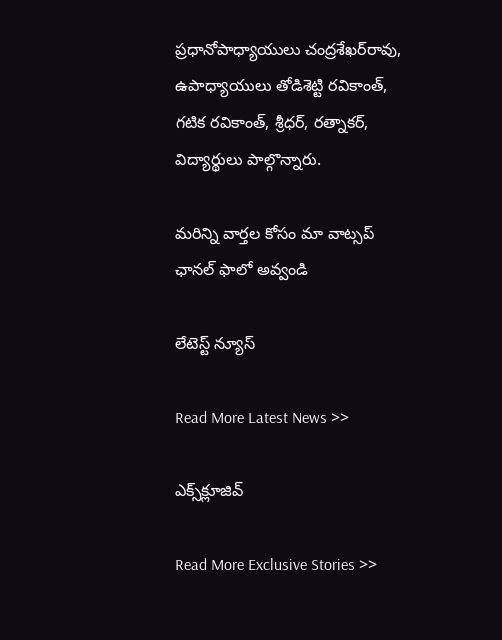ప్రధానోపాధ్యాయులు చంద్రశేఖర్‌రావు, ఉపాధ్యాయులు తోడిశెట్టి రవికాంత్‌, గటిక రవికాంత్‌, శ్రీధర్‌, రత్నాకర్‌, విద్యార్థులు పాల్గొన్నారు.

మ‌రిన్ని వార్త‌ల కోసం మా వాట్స‌ప్ ఛాన‌ల్ ఫాలో అవ్వండి

లేటెస్ట్ న్యూస్‌

Read More Latest News >>

ఎక్స్‌క్లూజివ్‌

Read More Exclusive Stories >>